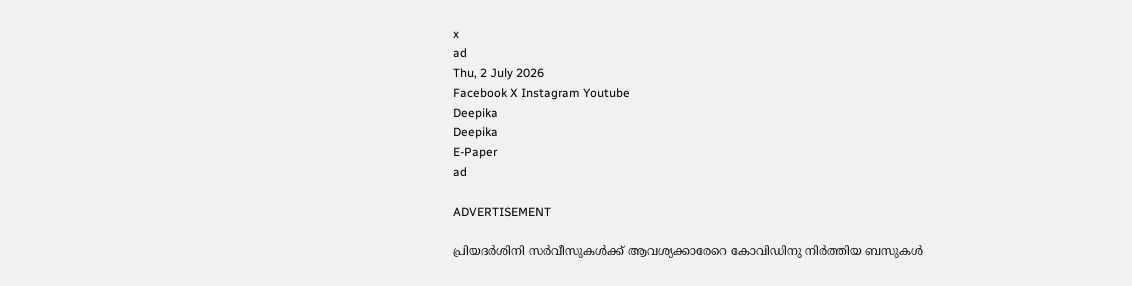x
ad
Thu, 2 July 2026
Facebook X Instagram Youtube
Deepika
Deepika
E-Paper
ad

ADVERTISEMENT

പ്രിയദർശിനി സർവീസുകൾക്ക് ആവശ്യക്കാരേറെ കോവിഡിനു നിർത്തിയ ബസുകൾ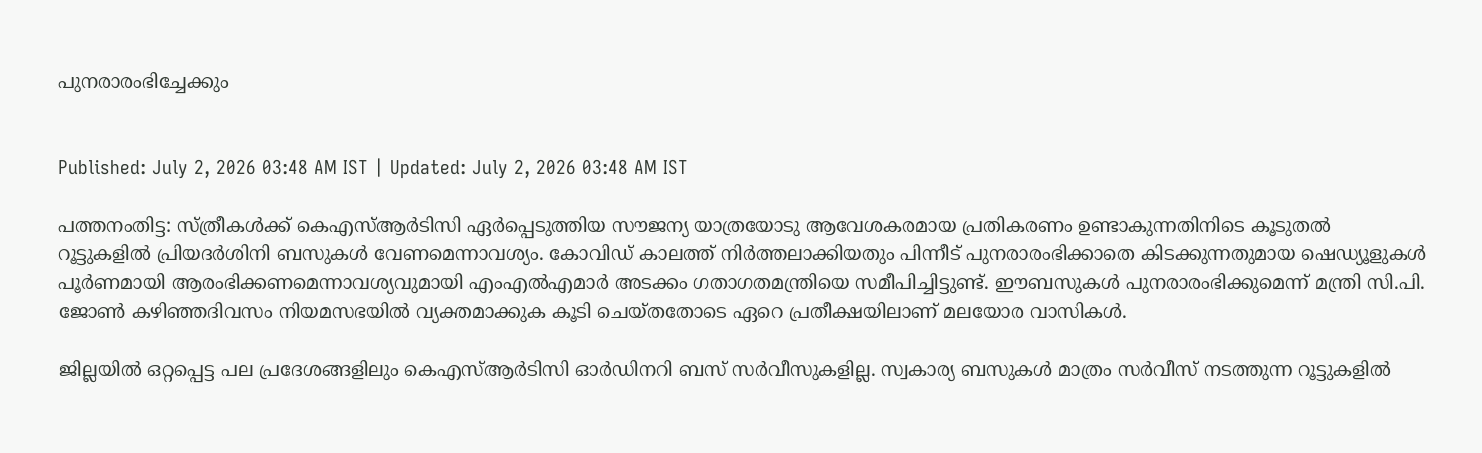പുനരാരംഭിച്ചേക്കും


Published: July 2, 2026 03:48 AM IST | Updated: July 2, 2026 03:48 AM IST

പത്തനംതിട്ട: സ്ത്രീകൾക്ക് കെഎസ്ആർടിസി ഏർപ്പെടുത്തിയ സൗജന്യ യാത്രയോടു ആവേശകരമായ പ്രതികരണം ഉണ്ടാകുന്നതിനിടെ കൂടുതൽ റൂട്ടുകളിൽ പ്രിയദർശിനി ബസുകൾ വേണമെന്നാവശ്യം. കോവിഡ് കാലത്ത് നിർത്തലാക്കിയതും പിന്നീട് പുനരാരംഭിക്കാതെ കിടക്കുന്നതുമായ ഷെഡ്യൂളുകൾ പൂർണമായി ആരംഭിക്കണമെന്നാവശ്യവുമായി എംഎൽഎമാർ അടക്കം ഗതാഗതമന്ത്രിയെ സമീപിച്ചിട്ടുണ്ട്. ഈബസുകൾ പുനരാരംഭിക്കുമെന്ന് മന്ത്രി സി.പി. ജോൺ കഴിഞ്ഞദിവസം നിയമസഭയിൽ വ്യക്തമാക്കുക കൂടി ചെയ്തതോടെ ഏറെ പ്രതീക്ഷയിലാണ് മലയോര വാസികൾ.

ജില്ലയിൽ ഒറ്റപ്പെട്ട പല പ്രദേശങ്ങളിലും കെഎസ്ആർടിസി ഓർഡിനറി ബസ് സർവീസുകളില്ല. സ്വകാര്യ ബസുകൾ മാത്രം സർവീസ് നടത്തുന്ന റൂട്ടുകളിൽ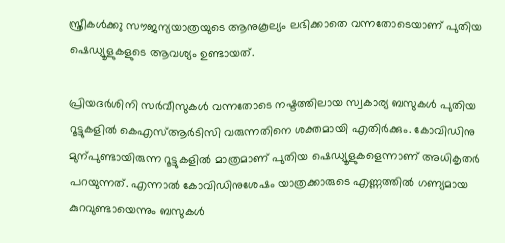സ്ത്രീകൾക്ക‌ു സൗജന്യയാത്രയുടെ ആനുകൂല്യം ലഭിക്കാതെ വന്നതോടെയാണ് പുതിയ ഷെഡ്യൂളുകളുടെ ആവശ്യം ഉണ്ടായത്.

പ്രിയദർശിനി സർവീസുകൾ വന്നതോടെ നഷ്ടത്തിലായ സ്വകാര്യ ബസുകൾ പുതിയ റൂട്ടുകളിൽ കെഎസ്ആർ‌ടിസി വരുന്നതിനെ ശക്തമായി എതിർക്കും. കോവിഡിനു മുന്പുണ്ടായിരുന്ന റൂട്ടുകളിൽ മാത്രമാണ് പുതിയ ഷെഡ്യൂളുകളെന്നാണ് അധികൃതർ പറയുന്നത്. എന്നാൽ കോവിഡിനുശേഷം യാത്രക്കാരുടെ എണ്ണത്തിൽ ഗണ്യമായ കുറവുണ്ടായെന്നും ബസുകൾ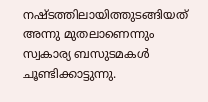നഷ്ടത്തിലായിത്തുടങ്ങിയത് അന്നു മുതലാണെന്നും സ്വകാര്യ ബസുടമകൾ ചൂണ്ടിക്കാട്ടുന്നു.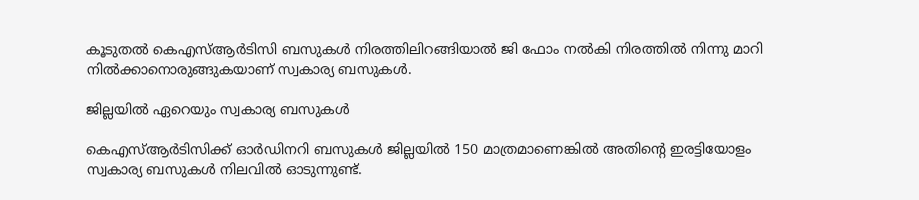കൂടുതൽ കെഎസ്ആർടിസി ബസുകൾ നിരത്തിലിറങ്ങിയാൽ ജി ഫോം നൽകി നിരത്തിൽ നിന്നു മാറി നിൽക്കാനൊരുങ്ങുകയാണ് സ്വകാര്യ ബസുകൾ.

ജില്ലയിൽ ഏറെയും സ്വകാര്യ ബസുകൾ

കെഎസ്ആർടിസിക്ക് ഓർഡിനറി ബസുകൾ ജില്ലയിൽ 150 മാത്രമാണെങ്കിൽ അതിന്‍റെ ഇരട്ടിയോളം സ്വകാര്യ ബസുകൾ നിലവിൽ ഓടുന്നുണ്ട്.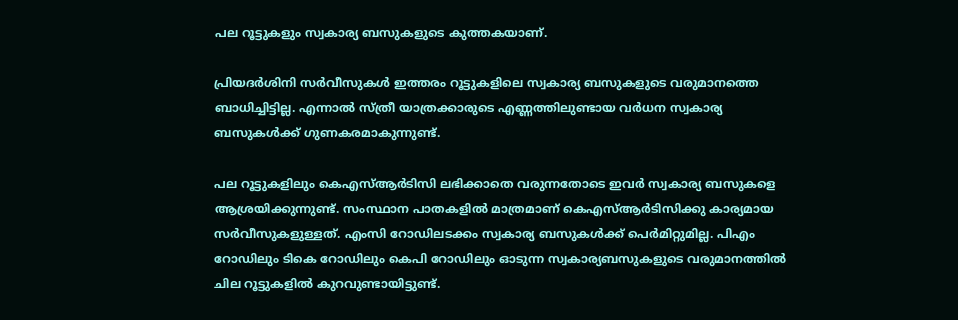പല റൂട്ടുകളും സ്വകാര്യ ബസുകളുടെ കുത്തകയാണ്.

പ്രിയദർശിനി സർവീസുകൾ ഇത്തരം റൂട്ടുകളിലെ സ്വകാര്യ ബസുകളുടെ വരുമാനത്തെ ബാധിച്ചിട്ടില്ല. എന്നാൽ സ്ത്രീ യാത്രക്കാരുടെ എണ്ണത്തിലുണ്ടായ വർധന സ്വകാര്യ ബസുകൾക്ക് ഗുണകരമാകുന്നുണ്ട്.

പല റൂട്ടുകളിലും കെഎസ്ആർടിസി ലഭിക്കാതെ വരുന്നതോടെ ഇവർ സ്വകാര്യ ബസുകളെ ആശ്രയിക്കുന്നുണ്ട്. സംസ്ഥാന പാതകളിൽ മാത്രമാണ് കെഎസ്ആർടിസിക്കു കാര്യമായ സർവീസുകളുള്ളത്. എംസി റോഡിലടക്കം സ്വകാര്യ ബസുകൾക്ക് പെർമിറ്റുമില്ല. പിഎം റോഡിലും ടികെ റോഡിലും കെപി റോഡിലും ഓടുന്ന സ്വകാര്യബസുകളുടെ വരുമാനത്തിൽ ചില റൂട്ടുകളിൽ കുറവുണ്ടായിട്ടുണ്ട്.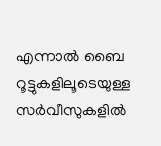എന്നാൽ ബൈ റൂട്ടുകളിലൂടെയുള്ള സർവീസുകളിൽ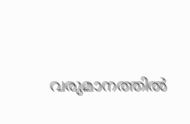വരുമാനത്തിൽ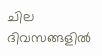ചില ദിവസങ്ങളിൽ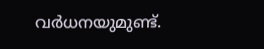വർധനയുമുണ്ട്.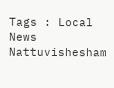Tags : Local News Nattuvishesham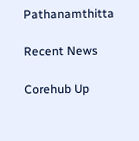Pathanamthitta

Recent News

Corehub Up